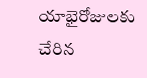యాభైరోజులకు చేరిన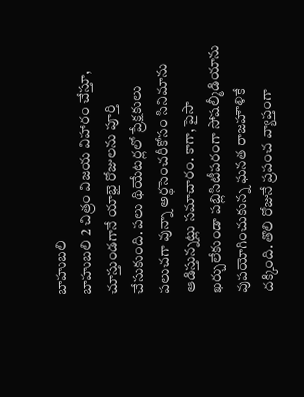బాహుబలి
బాహుబలి 2 చిత్రం విజయ విహారం చేస్తూ, చూస్తుండగానే యాభై రోజులను పూర్తి చేసుకుంది. పలు థియేటర్లలో ప్రేక్షకులు పలుచగా వున్నా అర్థసెంచరీకోసం సినిమాను ఆడిస్తున్నట్లు సమాచారం. కాగా, పైసా ఖర్చులేకుండా పబ్లిసిటీపరంగా సోషల్మీడియాను వుపయోగించుకున్న ఘనత రాజహౌళికే దక్కింది. తొలి రోజునే ప్రపంచ వ్యాప్తంగా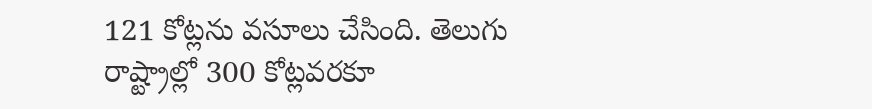121 కోట్లను వసూలు చేసింది. తెలుగు రాష్ట్రాల్లో 300 కోట్లవరకూ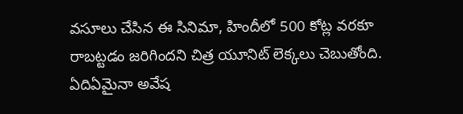వసూలు చేసిన ఈ సినిమా, హిందీలో 500 కోట్ల వరకూ రాబట్టడం జరిగిందని చిత్ర యూనిట్ లెక్కలు చెబుతోంది. ఏదిఏమైనా అవేష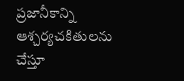ప్రజానీకాన్ని ఆశ్చర్యచకితులను చేస్తూ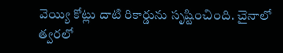వెయ్యి కోట్లు దాటి రికార్డును సృష్టించింది. చైనాలో త్వరలో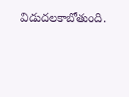విడుదలకాబోతుంది.